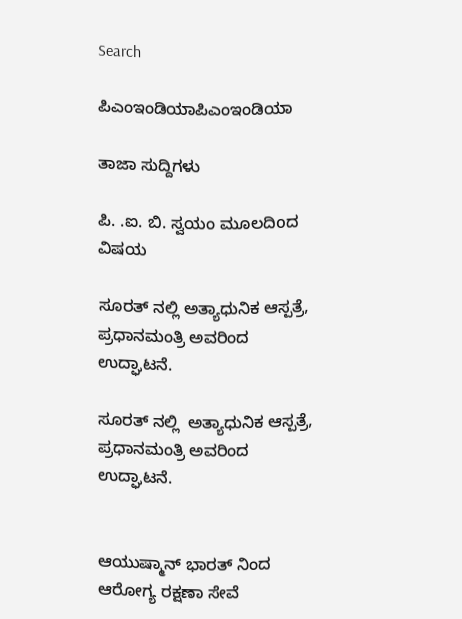Search

ಪಿಎಂಇಂಡಿಯಾಪಿಎಂಇಂಡಿಯಾ

ತಾಜಾ ಸುದ್ದಿಗಳು

ಪಿ. .ಐ. ಬಿ. ಸ್ವಯಂ ಮೂಲದಿoದ ವಿಷಯ

ಸೂರತ್ ನಲ್ಲಿ ಅತ್ಯಾಧುನಿಕ ಆಸ್ಪತ್ರೆ, ಪ್ರಧಾನಮಂತ್ರಿ ಅವರಿಂದ ಉದ್ಘಾಟನೆ.

ಸೂರತ್ ನಲ್ಲಿ  ಅತ್ಯಾಧುನಿಕ ಆಸ್ಪತ್ರೆ, ಪ್ರಧಾನಮಂತ್ರಿ ಅವರಿಂದ ಉದ್ಘಾಟನೆ.


ಆಯುಷ್ಮಾನ್ ಭಾರತ್ ನಿಂದ ಆರೋಗ್ಯ ರಕ್ಷಣಾ ಸೇವೆ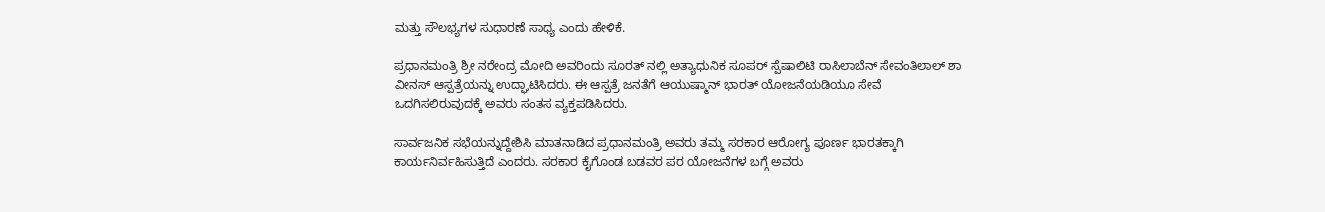ಮತ್ತು ಸೌಲಭ್ಯಗಳ ಸುಧಾರಣೆ ಸಾಧ್ಯ ಎಂದು ಹೇಳಿಕೆ.

ಪ್ರಧಾನಮಂತ್ರಿ ಶ್ರೀ ನರೇಂದ್ರ ಮೋದಿ ಅವರಿಂದು ಸೂರತ್ ನಲ್ಲಿ ಅತ್ಯಾಧುನಿಕ ಸೂಪರ್ ಸ್ಪೆಷಾಲಿಟಿ ರಾಸಿಲಾಬೆನ್ ಸೇವಂತಿಲಾಲ್ ಶಾ ವೀನಸ್ ಆಸ್ಪತ್ರೆಯನ್ನು ಉದ್ಘಾಟಿಸಿದರು. ಈ ಆಸ್ಪತ್ರೆ ಜನತೆಗೆ ಆಯುಷ್ಮಾನ್ ಭಾರತ್ ಯೋಜನೆಯಡಿಯೂ ಸೇವೆ ಒದಗಿಸಲಿರುವುದಕ್ಕೆ ಅವರು ಸಂತಸ ವ್ಯಕ್ತಪಡಿಸಿದರು.

ಸಾರ್ವಜನಿಕ ಸಭೆಯನ್ನುದ್ದೇಶಿಸಿ ಮಾತನಾಡಿದ ಪ್ರಧಾನಮಂತ್ರಿ ಅವರು ತಮ್ಮ ಸರಕಾರ ಆರೋಗ್ಯ ಪೂರ್ಣ ಭಾರತಕ್ಕಾಗಿ ಕಾರ್ಯನಿರ್ವಹಿಸುತ್ತಿದೆ ಎಂದರು. ಸರಕಾರ ಕೈಗೊಂಡ ಬಡವರ ಪರ ಯೋಜನೆಗಳ ಬಗ್ಗೆ ಅವರು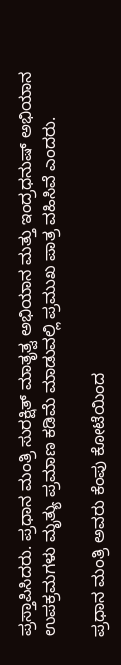ಪ್ರಸ್ತಾಪಿಸಿದರು. ಪ್ರಧಾನ ಮಂತ್ರಿ ಸುರಕ್ಷಿತ್ ಮಾತೃತ್ವ ಅಭಿಯಾನ ಮತ್ತು ಇಂದ್ರಧನುಷ್ ಅಭಿಯಾನ ಉಪಕ್ರಮಗಳು ಮೃತ್ಯು ಪ್ರಮಾಣ ಕಡಿಮೆ ಮಾಡುವಲ್ಲಿ ಪ್ರಮುಖ ಪಾತ್ರ ವಹಿಸಿವೆ ಎಂದರು.

ಪ್ರಧಾನ ಮಂತ್ರಿ ಅವರು ಕೆಂಪು ಕೋಟೆಯಿಂದ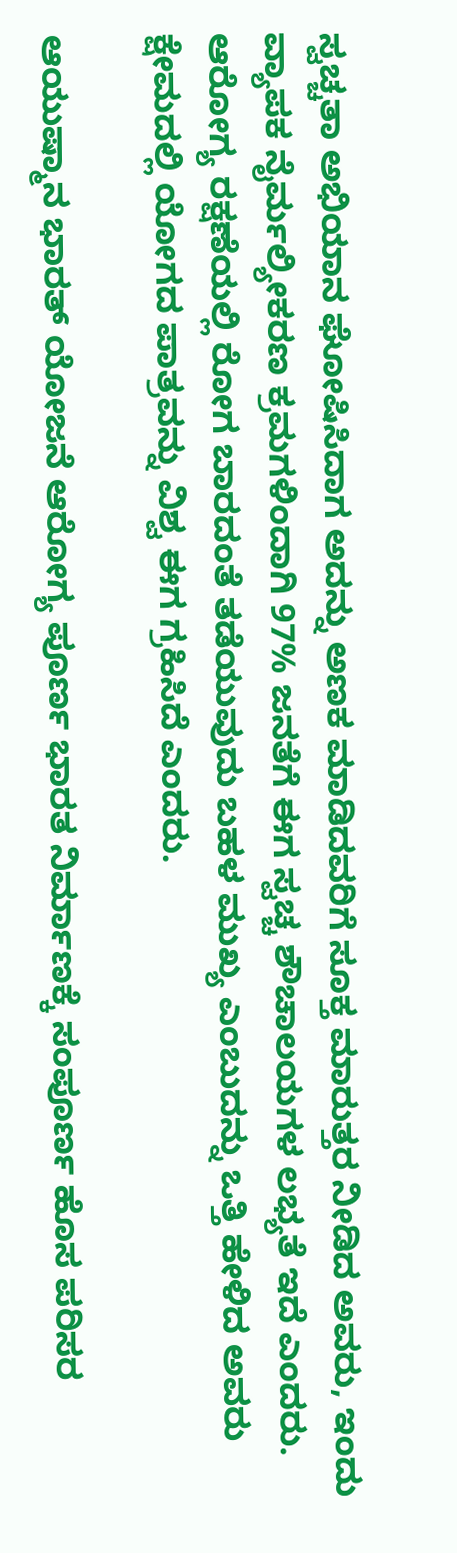ಸ್ವಚ್ಚತಾ ಅಭಿಯಾನ ಘೋಷಿಸಿದಾಗ ಅದನ್ನು ಅಣಕ ಮಾಡಿದವರಿಗೆ ಸೂಕ್ತ ಮಾರುತ್ತರ ನೀಡಿದ ಅವರು, ಇಂದು ವ್ಯಾಪಕ ನೈರ್ಮಲ್ಯೀಕರಣ ಕ್ರಮಗಳಿಂದಾಗಿ 97% ಜನತೆಗೆ ಈಗ ಸ್ವಚ್ಚ ಶೌಚಾಲಯಗಳ ಲಭ್ಯತೆ ಇದೆ ಎಂದರು. ಆರೋಗ್ಯ ರಕ್ಷಣೆಯಲ್ಲಿ ರೋಗ ಬಾರದಂತೆ ತಡೆಯುವುದು ಬಹಳ ಮುಖ್ಯ ಎಂಬುದನ್ನು ಒತ್ತಿ ಹೇಳಿದ ಅವರು ಕ್ಷೇಮದಲ್ಲಿ ಯೋಗದ ಪಾತ್ರವನ್ನು ವಿಶ್ವ ಈಗ ಗ್ರಹಿಸಿದೆ ಎಂದರು.

ಆಯುಷ್ಮಾನ ಭಾರತ್ ಯೋಜನೆ ಆರೋಗ್ಯ ಪೂರ್ಣ ಭಾರತ ನಿರ್ಮಾಣಕ್ಕೆ ಸಂಪೂರ್ಣ ಹೊಸ ಪರಿಸರ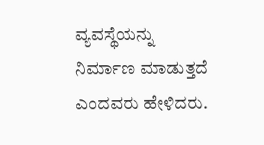ವ್ಯವಸ್ಥೆಯನ್ನು ನಿರ್ಮಾಣ ಮಾಡುತ್ತದೆ ಎಂದವರು ಹೇಳಿದರು.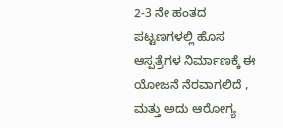2-3 ನೇ ಹಂತದ ಪಟ್ಟಣಗಳಲ್ಲಿ ಹೊಸ ಆಸ್ಪತ್ರೆಗಳ ನಿರ್ಮಾಣಕ್ಕೆ ಈ ಯೋಜನೆ ನೆರವಾಗಲಿದೆ , ಮತ್ತು ಅದು ಆರೋಗ್ಯ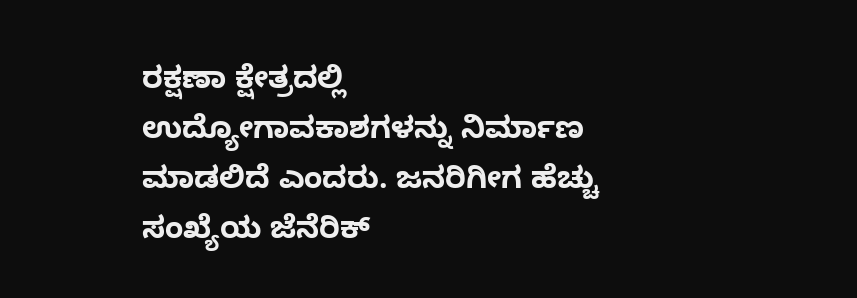ರಕ್ಷಣಾ ಕ್ಷೇತ್ರದಲ್ಲಿ ಉದ್ಯೋಗಾವಕಾಶಗಳನ್ನು ನಿರ್ಮಾಣ ಮಾಡಲಿದೆ ಎಂದರು. ಜನರಿಗೀಗ ಹೆಚ್ಚು ಸಂಖ್ಯೆಯ ಜೆನೆರಿಕ್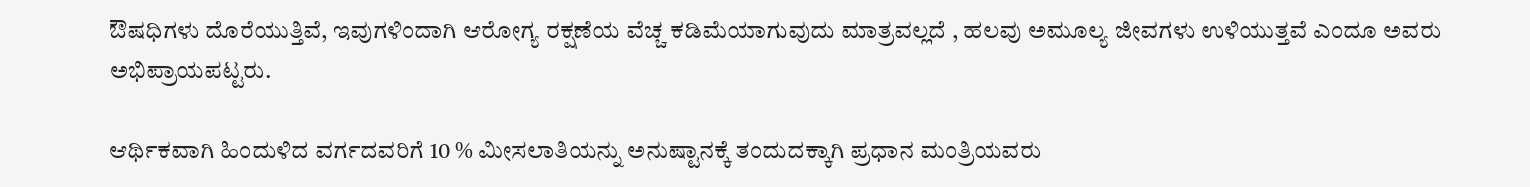ಔಷಧಿಗಳು ದೊರೆಯುತ್ತಿವೆ, ಇವುಗಳಿಂದಾಗಿ ಆರೋಗ್ಯ ರಕ್ಷಣೆಯ ವೆಚ್ಚ ಕಡಿಮೆಯಾಗುವುದು ಮಾತ್ರವಲ್ಲದೆ , ಹಲವು ಅಮೂಲ್ಯ ಜೀವಗಳು ಉಳಿಯುತ್ತವೆ ಎಂದೂ ಅವರು ಅಭಿಪ್ರಾಯಪಟ್ಟರು.

ಆರ್ಥಿಕವಾಗಿ ಹಿಂದುಳಿದ ವರ್ಗದವರಿಗೆ 10 % ಮೀಸಲಾತಿಯನ್ನು ಅನುಷ್ಟಾನಕ್ಕೆ ತಂದುದಕ್ಕಾಗಿ ಪ್ರಧಾನ ಮಂತ್ರಿಯವರು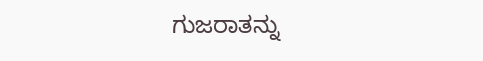ಗುಜರಾತನ್ನು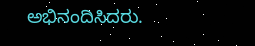ಅಭಿನಂದಿಸಿದರು.